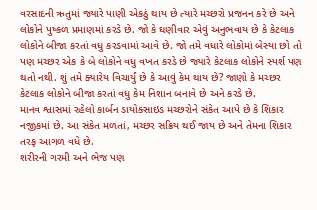વરસાદની ઋતુમાં જ્યારે પાણી એકઠું થાય છે ત્યારે મચ્છરો પ્રજનન કરે છે અને લોકોને પુષ્કળ પ્રમાણમાં કરડે છે. જો કે ઘણીવાર એવું અનુભવાય છે કે કેટલાક લોકોને બીજા કરતાં વધુ કરડવામાં આવે છે. જો તમે વધારે લોકોમાં બેસ્યા છો તો પણ મચ્છર એક કે બે લોકોને વધુ વખત કરડે છે જ્યારે કેટલાક લોકોને સ્પર્શ પણ થતો નથી. શું તમે ક્યારેય વિચાર્યું છે કે આવું કેમ થાય છે? જાણો કે મચ્છર કેટલાક લોકોને બીજા કરતાં વધુ કેમ નિશાન બનાવે છે અને કરડે છે.
માનવ શ્વાસમાં રહેલો કાર્બન ડાયોક્સાઇડ મચ્છરોને સંકેત આપે છે કે શિકાર નજીકમાં છે. આ સંકેત મળતાં, મચ્છર સક્રિય થઈ જાય છે અને તેમના શિકાર તરફ આગળ વધે છે.
શરીરની ગરમી અને ભેજ પણ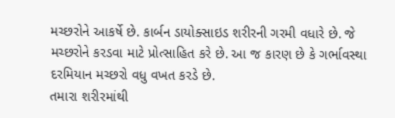મચ્છરોને આકર્ષે છે. કાર્બન ડાયોક્સાઇડ શરીરની ગરમી વધારે છે. જે મચ્છરોને કરડવા માટે પ્રોત્સાહિત કરે છે. આ જ કારણ છે કે ગર્ભાવસ્થા દરમિયાન મચ્છરો વધુ વખત કરડે છે.
તમારા શરીરમાંથી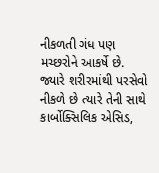નીકળતી ગંધ પણ મચ્છરોને આકર્ષે છે. જ્યારે શરીરમાંથી પરસેવો નીકળે છે ત્યારે તેની સાથે કાર્બોક્સિલિક એસિડ,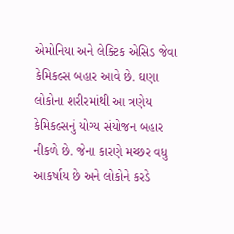એમોનિયા અને લેક્ટિક એસિડ જેવા કેમિકલ્સ બહાર આવે છે. ઘણા લોકોના શરીરમાંથી આ ત્રણેય કેમિકલ્સનું યોગ્ય સંયોજન બહાર નીકળે છે. જેના કારણે મચ્છર વધુ આકર્ષાય છે અને લોકોને કરડે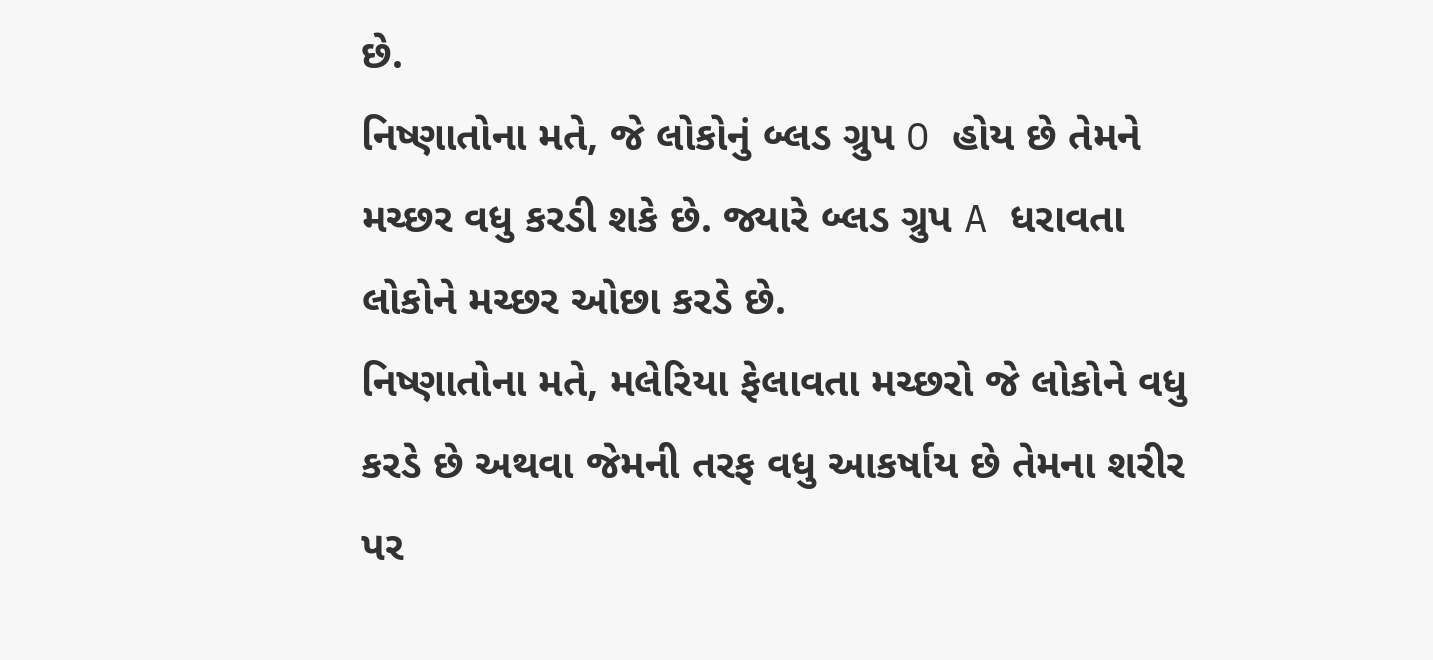છે.
નિષ્ણાતોના મતે, જે લોકોનું બ્લડ ગ્રુપ O હોય છે તેમને મચ્છર વધુ કરડી શકે છે. જ્યારે બ્લડ ગ્રુપ A ધરાવતા લોકોને મચ્છર ઓછા કરડે છે.
નિષ્ણાતોના મતે, મલેરિયા ફેલાવતા મચ્છરો જે લોકોને વધુ કરડે છે અથવા જેમની તરફ વધુ આકર્ષાય છે તેમના શરીર પર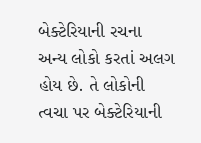બેક્ટેરિયાની રચના અન્ય લોકો કરતાં અલગ હોય છે. તે લોકોની ત્વચા પર બેક્ટેરિયાની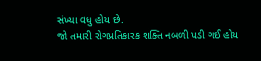સંખ્યા વધુ હોય છે.
જો તમારી રોગપ્રતિકારક શક્તિ નબળી પડી ગઈ હોય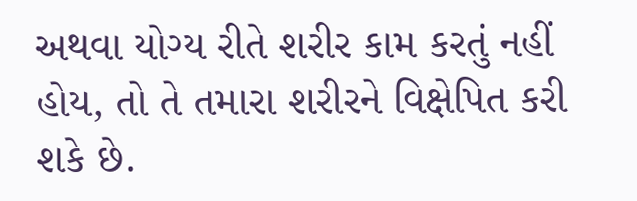અથવા યોગ્ય રીતે શરીર કામ કરતું નહીં હોય, તો તે તમારા શરીરને વિક્ષેપિત કરી શકે છે.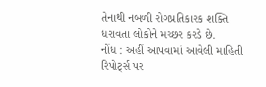તેનાથી નબળી રોગપ્રતિકારક શક્તિ ધરાવતા લોકોને મચ્છર કરડે છે.
નોંધ : અહીં આપવામાં આવેલી માહિતી રિપોર્ટ્સ પર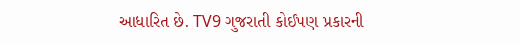આધારિત છે. TV9 ગુજરાતી કોઈપણ પ્રકારની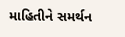માહિતીને સમર્થન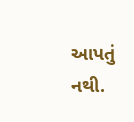આપતું નથી.